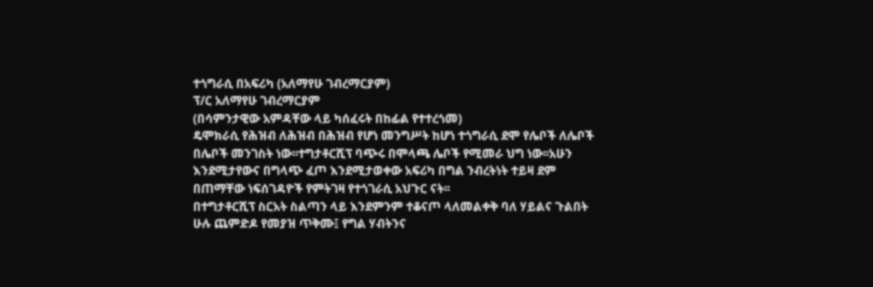ተጎግራሲ በአፍሪካ (አለማየሁ ገብረማርያም)
ፕ/ር አለማየሁ ገብረማርያም
(በሳምንታዊው አምዳቸው ላይ ካሰፈሩት በከፊል የተተረጎመ)
ዴሞክራሲ የሕዝብ ለሕዝብ በሕዝብ የሆነ መንግሥት ከሆነ ተጎግራሲ ደሞ የሌቦች ለሌቦች በሌቦች መንገስት ነው፡፡ተግታቶርሺፕ ባጭሩ በሞላጫ ሌቦች የሚመራ ህግ ነው፡፡አሁን እንደሚታየውና በግላጭ ፈጦ እንደሚታወቀው አፍሪካ በግል ንብረትነት ተይዛ ደም በጠማቸው ነፍሰገዳዮች የምትገዛ የተጎገራሲ አህጉር ናት፡፡
በተግታቶርሺፕ ስርአት ስልጣን ላይ እንደምንም ተቆናጦ ላለመልቀቅ ባለ ሃይልና ጉልበት ሁሉ ጨምድዶ የመያዝ ጥቅሙ፤ የግል ሃብትንና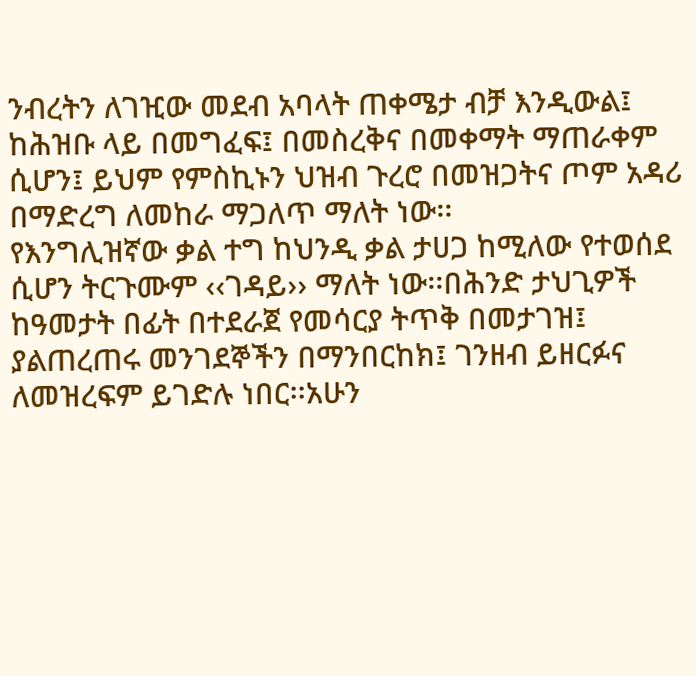ንብረትን ለገዢው መደብ አባላት ጠቀሜታ ብቻ እንዲውል፤ ከሕዝቡ ላይ በመግፈፍ፤ በመስረቅና በመቀማት ማጠራቀም ሲሆን፤ ይህም የምስኪኑን ህዝብ ጉረሮ በመዝጋትና ጦም አዳሪ በማድረግ ለመከራ ማጋለጥ ማለት ነው፡፡
የእንግሊዝኛው ቃል ተግ ከህንዲ ቃል ታሀጋ ከሚለው የተወሰደ ሲሆን ትርጉሙም ‹‹ገዳይ›› ማለት ነው፡፡በሕንድ ታህጊዎች ከዓመታት በፊት በተደራጀ የመሳርያ ትጥቅ በመታገዝ፤ ያልጠረጠሩ መንገደኞችን በማንበርከክ፤ ገንዘብ ይዘርፉና ለመዝረፍም ይገድሉ ነበር፡፡አሁን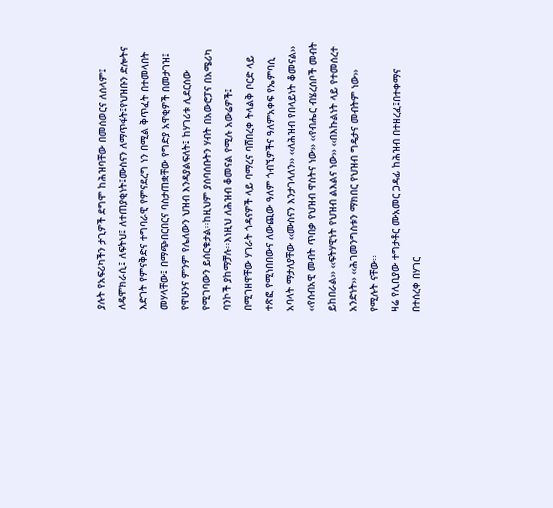ያሉት የአፍሪካችን ታጊዎች ደግሞ ከሕዝባቸው በመሰወርና ለሰላም፤ ለዴሞክራሲ፤ ለፍትህ፤ ለተጠያቂነት፤ሙስናን ለማጥፋት፤የህዝቡን ድሎትና እድገት የምናቅድና ተግባራዊ የምናደረግ ነን በሚል ቅጥፈት በተመላበት መሃላቸው፤ በማጭበርበርና ባስታጠቋቸው የግድያ አዋቂዎች በመታገዝ፤ የዋሁንና ምንም የሌለውን ህዝብ እንዳያልፍለት፤ ከሃገሪቱ ሊደርሰው የሚገባውን ይሰርቁታል፡፡ከዚህም ያሰባሰቡትን ሃብት በአውሮፓና በአሜሪካ ባንኮች ያከማቻሉ፡፡እነዚህ ለሕዝብ ቆመናል የሚሉ አውሬዎች፤ በሚገዘዋቸው ሃገራት ጎዳናዎች ላይ ባማረና ባሸበረቀ ትላልቅ ቦርድ ላይ ተጽፎ የሚነበበውና ለውጪው ዓለም ጎብኚዎችና ዓለምአቀፍ የኤምባሲ አባላት ማታለያቸው ‹‹ሙስናን እንታገላለን›› ‹‹ለሕዝብ የበላይነት ቆመናል›› ‹‹የሰብአዊ መብት ጥበቃ የህዝብ ዋስትና ነው›› ‹‹የብሔር ብሄረሰቦች መብት ይከበራል›› ‹‹ፍትሃዊነት የህዝብ ልእልና ነው›› ‹‹በእኩልነት ላይ የተመሰረተ አንድነት›› ‹‹ሕገመንግስቱን ማክበር የህዝብ ግዴታና መብትም ነው›› የሚሉት ናቸው፡፡
ዛሬ የሊቢያው ተግታቶር ሙአመር ጋዳፊ ከሕዝብ በተዘረፈ፤በተቀማና በተሰረቀ በሃገር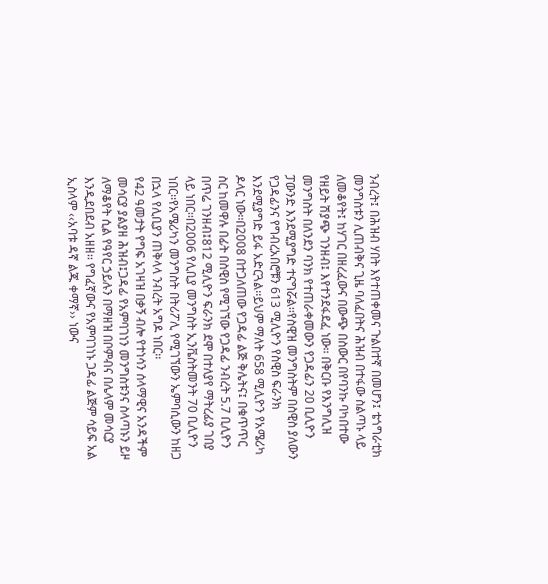ንብረት፤ በሕዝብ ሃበት እየተጠቀመና ጉልበተኛ በመሆን፤ ቴጎግራቲክ መንግስቱን ሊጠብቅና ጊዜ ባለፈበትና ሕዝብ በተፋው ስልጣኑ ላይ ለመቆየት፤ ከሃገር በዘረፈውና በውጭ በስውር በየባንኩ ባካበተው የዘይት ሽያጭ ገንዘብ፤ እየተንደፋደፈ ነው፡፡ በቅርቡ የእንግሊዝ መንግስት በለንደን ባንክ የተጠራቀመውን የጋዳፊን 20 ቢሊዮን ፓውንድ እንደሚያግድ ተናግሯል፡፡የስዊዝ መንግስትም በስዊስ ያለውን የጋዳፊንና የግብረአበሮቹን 613 ሚሊዮን የስዊስ ፍራንክ እንደሚያግድ ይፋ አድርጓል፡፡ይህም ማለት 658 ሚሊዮን የአሜሪካ ዶላር ነው፡፡በ2008 በተጋለጠው የጋዳፊ ልጅ ቅሌትና፤ በቁጥጥር ስር ከመዋሉ በፊት በስዊስ የሚገኘው የጋዳፊ ንብረት 5.7 ቢሊዮን በጥሬ ገንዘብ፤812 ሚሊዮን ፍራንክ ደሞ በተለያየ ማትረፊያ ገበያ ላይ ነበር፡፡በ2006 የሊቢያ መንግስት ኢንቬስትመንት 70 ቢሊዮን ነበር፡፡የአሜሪካን መንግስት በትሪፖሊ የሚገኘውን ኤምባሲውን ከዘጋ በኋላ የሊቢያን ጠቅላላ ንብረት አግዶ ነበር፡፡
የ42 ዓመታት የግፍ አገዛዝ በቃኝ ብሎ የተነሳን ሰላማዊና አንዳችም መሳርያ ያልያዘ ሕዝብ፤ጋዳፊ የአምባገነን መንግስቱንና ስላጣኑን ይዞ ለማቆየት ሲል የዓየር ኃይሉን በማዘዝ በቦምብና በሌላም መሳርያ እንዲደበደብ አዘዘ፡፡ የግፈኛውና የአምባገነኑ ጋዳፊ ልጅም ሳይፍ አል ኢስላም ‹‹አባቱ ዳኛ ልጁ ቀማኛ›› ነውና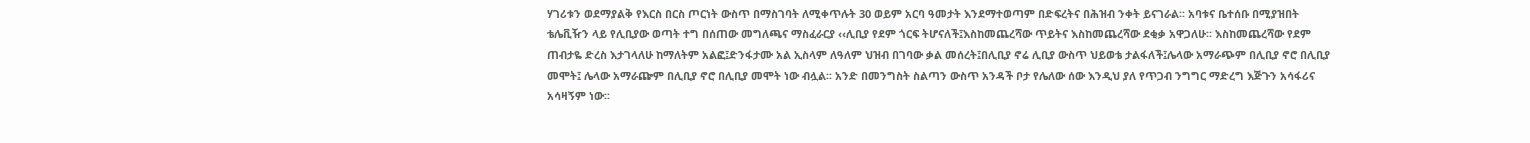ሃገሪቱን ወደማያልቅ የእርስ በርስ ጦርነት ውስጥ በማስገባት ለሚቀጥሉት 30 ወይም አርባ ዓመታት እንደማተወጣም በድፍረትና በሕዝብ ንቀት ይናገራል፡፡ አባቱና ቤተሰቡ በሚያዝበት ቴሌቪዥን ላይ የሊቢያው ወጣት ተግ በሰጠው መግለጫና ማስፈራርያ ‹‹ሊቢያ የደም ጎርፍ ትሆናለች፤እስከመጨረሻው ጥይትና እስከመጨረሻው ደቂቃ አዋጋለሁ፡፡ እስከመጨረሻው የደም ጠብታዬ ድረስ እታገላለሁ ከማለትም አልፎ፤ድንፋታሙ አል ኢስላም ለዓለም ህዝብ በገባው ቃል መሰረት፤በሊቢያ ኖሬ ሊቢያ ውስጥ ህይወቴ ታልፋለች፤ሌላው አማራጭም በሊቢያ ኖሮ በሊቢያ መሞት፤ ሌላው አማራጬም በሊቢያ ኖሮ በሊቢያ መሞት ነው ብሏል፡፡ አንድ በመንግስት ስልጣን ውስጥ አንዳች ቦታ የሌለው ሰው እንዲህ ያለ የጥጋብ ንግግር ማድረግ እጅጉን አሳፋሪና አሳዛኝም ነው፡፡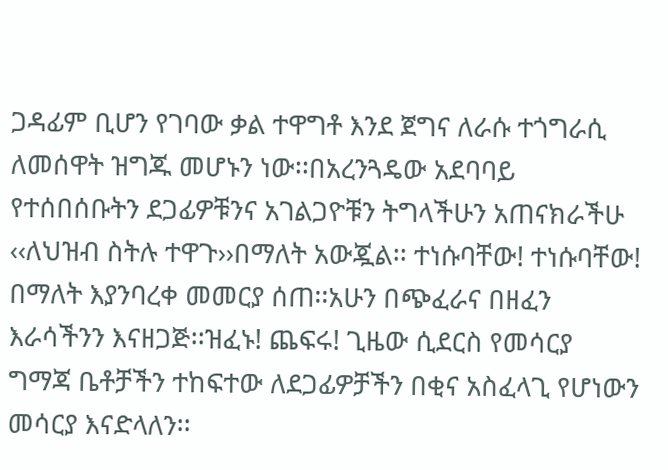ጋዳፊም ቢሆን የገባው ቃል ተዋግቶ እንደ ጀግና ለራሱ ተጎግራሲ ለመሰዋት ዝግጁ መሆኑን ነው፡፡በአረንጓዴው አደባባይ የተሰበሰቡትን ደጋፊዎቹንና አገልጋዮቹን ትግላችሁን አጠናክራችሁ ‹‹ለህዝብ ስትሉ ተዋጉ››በማለት አውጇል፡፡ ተነሱባቸው! ተነሱባቸው! በማለት እያንባረቀ መመርያ ሰጠ፡፡አሁን በጭፈራና በዘፈን እራሳችንን እናዘጋጅ፡፡ዝፈኑ! ጨፍሩ! ጊዜው ሲደርስ የመሳርያ ግማጃ ቤቶቻችን ተከፍተው ለደጋፊዎቻችን በቂና አስፈላጊ የሆነውን መሳርያ እናድላለን፡፡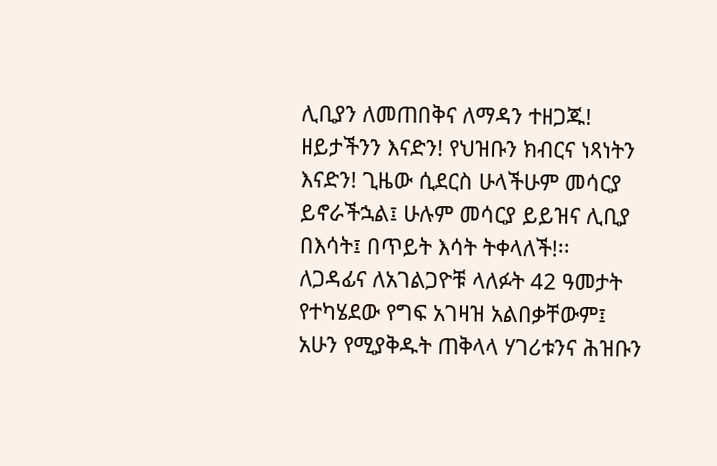ሊቢያን ለመጠበቅና ለማዳን ተዘጋጁ! ዘይታችንን እናድን! የህዝቡን ክብርና ነጻነትን እናድን! ጊዜው ሲደርስ ሁላችሁም መሳርያ ይኖራችኋል፤ ሁሉም መሳርያ ይይዝና ሊቢያ በእሳት፤ በጥይት እሳት ትቀላለች!፡፡
ለጋዳፊና ለአገልጋዮቹ ላለፉት 42 ዓመታት የተካሄደው የግፍ አገዛዝ አልበቃቸውም፤ አሁን የሚያቅዱት ጠቅላላ ሃገሪቱንና ሕዝቡን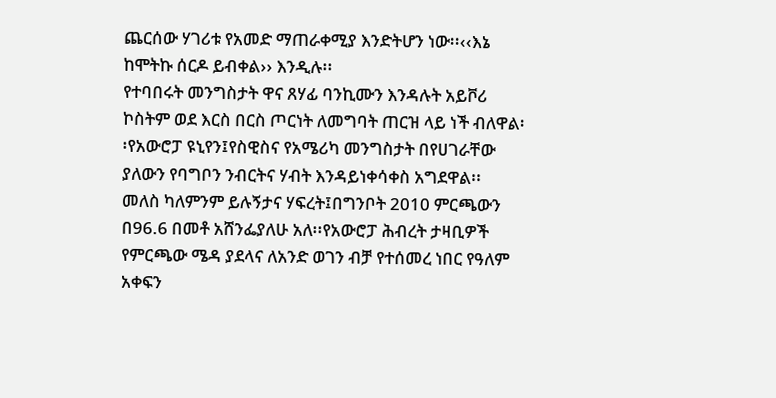ጨርሰው ሃገሪቱ የአመድ ማጠራቀሚያ እንድትሆን ነው፡፡‹‹እኔ ከሞትኩ ሰርዶ ይብቀል›› እንዲሉ፡፡
የተባበሩት መንግስታት ዋና ጸሃፊ ባንኪሙን እንዳሉት አይቮሪ ኮስትም ወደ እርስ በርስ ጦርነት ለመግባት ጠርዝ ላይ ነች ብለዋል፡፡የአውሮፓ ዩኒየን፤የስዊስና የአሜሪካ መንግስታት በየሀገራቸው ያለውን የባግቦን ንብርትና ሃብት እንዳይነቀሳቀስ አግደዋል፡፡
መለስ ካለምንም ይሉኝታና ሃፍረት፤በግንቦት 2010 ምርጫውን በ96.6 በመቶ አሸንፌያለሁ አለ፡፡የአውሮፓ ሕብረት ታዛቢዎች የምርጫው ሜዳ ያደላና ለአንድ ወገን ብቻ የተሰመረ ነበር የዓለም አቀፍን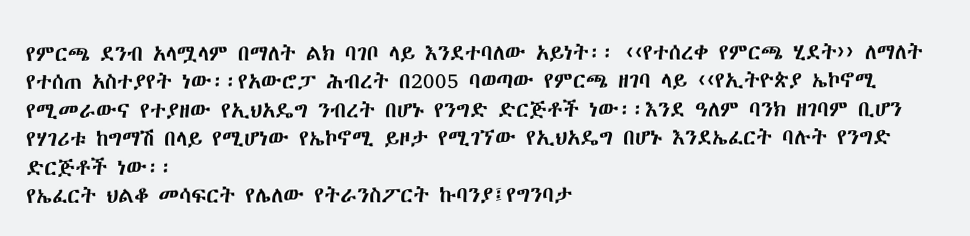የምርጫ ደንብ አላሟላም በማለት ልክ ባገቦ ላይ እንደተባለው አይነት፡፡ ‹‹የተሰረቀ የምርጫ ሂደት›› ለማለት የተሰጠ አስተያየት ነው፡፡የአውሮፓ ሕብረት በ2005 ባወጣው የምርጫ ዘገባ ላይ ‹‹የኢትዮጵያ ኤኮኖሚ የሚመራውና የተያዘው የኢህአዴግ ንብረት በሆኑ የንግድ ድርጅቶች ነው፡፡እንደ ዓለም ባንክ ዘገባም ቢሆን የሃገሪቱ ከግማሽ በላይ የሚሆነው የኤኮኖሚ ይዞታ የሚገኘው የኢህአዴግ በሆኑ እንደኤፈርት ባሉት የንግድ ድርጅቶች ነው፡፡
የኤፈርት ህልቆ መሳፍርት የሌለው የትራንስፖርት ኩባንያ፤የግንባታ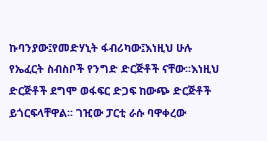ኩባንያው፤የመድሃኒት ፋብሪካው፤እነዚህ ሁሉ የኤፈርት ስብስቦች የንግድ ድርጅቶች ናቸው፡፡እነዚህ ድርጅቶች ደግሞ ወፋፍር ድጋፍ ከውጭ ድርጅቶች ይጎርፍላቸዋል፡፡ ገዢው ፓርቲ ራሱ ባዋቀረው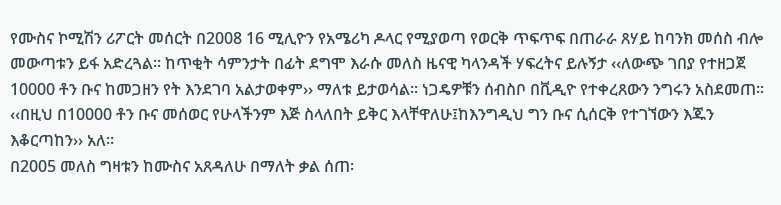የሙስና ኮሚሽን ሪፖርት መሰርት በ2008 16 ሚሊዮን የአሜሪካ ዶላር የሚያወጣ የወርቅ ጥፍጥፍ በጠራራ ጸሃይ ከባንክ መሰስ ብሎ መውጣቱን ይፋ አድረጓል፡፡ ከጥቂት ሳምንታት በፊት ደግሞ እራሱ መለስ ዜናዊ ካላንዳች ሃፍረትና ይሉኝታ ‹‹ለውጭ ገበያ የተዘጋጀ 10000 ቶን ቡና ከመጋዘን የት እንደገባ አልታወቀም›› ማለቱ ይታወሳል፡፡ ነጋዴዎቹን ሰብስቦ በቪዲዮ የተቀረጸውን ንግሩን አስደመጠ፡፡‹‹በዚህ በ10000 ቶን ቡና መሰወር የሁላችንም እጅ ስላለበት ይቅር እላቸዋለሁ፤ከእንግዲህ ግን ቡና ሲሰርቅ የተገኘውን እጁን እቆርጣከን›› አለ፡፡
በ2005 መለስ ግዛቱን ከሙስና አጸዳለሁ በማለት ቃል ሰጠ፡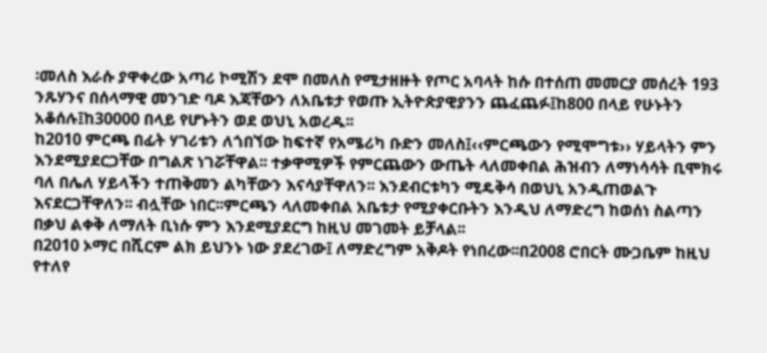፡መለስ እራሱ ያዋቀረው አጣሪ ኮሚሽን ደሞ በመለስ የሚታዘዙት የጦር አባላት ከሱ በተሰጠ መመርያ መሰረት 193 ንጹሃንና በሰላማዊ መንገድ ባዶ እጃቸውን ለአቤቱታ የወጡ ኢትዮጵያዊያንን ጨፈጨፉ፤ከ800 በላይ የሁኑትን አቆሰሉ፤ከ30000 በላይ የሆኑትን ወደ ወህኒ አወረዱ፡፡
ከ2010 ምርጫ በፊት ሃገሪቱን ለጎበኘው ከፍተኛ የአሜሪካ ቡድን መለስ፤‹‹ምርጫውን የሚሞግቱ›› ሃይላትን ምን እንደሚያደርጋቸው በግልጽ ነገሯቸዋል፡፡ ተቃዋሚዎች የምርጨውን ውጤት ላለመቀበል ሕዝብን ለማነሳሳት ቢሞክሩ ባለ በሌለ ሃይላችን ተጠቅመን ልካቸውን እናሳያቸዋለን፡፡ እንደብርቱካን ሚዴቅሳ በወህኒ አንዲጠወልጉ እናደርጋቸዋለን፡፡ ብሏቸው ነበር፡፡ምርጫን ላለመቀበል አቤቱታ የሚያቀርቡትን እንዲህ ለማድረግ ከወሰነ ስልጣን በቃህ ልቀቅ ለማለት ቢነሱ ምን እንደሚያደርግ ከዚህ መገመት ይቻላል፡፡
በ2010 ኦማር በሺርም ልክ ይህንኑ ነው ያደረገው፤ ለማድረግም አቅዶት የነበረው፡፡በ2008 ሮበርት ሙጋቤም ከዚህ የተለየ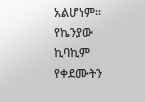አልሆነም፡፡የኬንያው ኪባኪም የቀደሙትን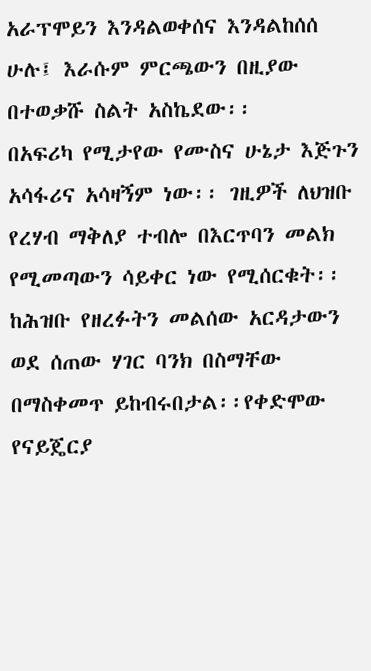አራፕሞይን እንዳልወቀሰና እንዳልከሰሰ ሁሉ፤ እራሱም ምርጫውን በዚያው በተወቃሹ ስልት አስኬደው፡፡
በአፍሪካ የሚታየው የሙስና ሁኔታ እጅጉን አሳፋሪና አሳዛኝም ነው፡፡ ገዚዎች ለህዝቡ የረሃብ ማቅለያ ተብሎ በእርጥባን መልክ የሚመጣውን ሳይቀር ነው የሚሰርቁት፡፡ከሕዝቡ የዘረፉትን መልሰው አርዳታውን ወደ ሰጠው ሃገር ባንክ በስማቸው በማስቀመጥ ይከብሩበታል፡፡የቀድሞው የናይጄርያ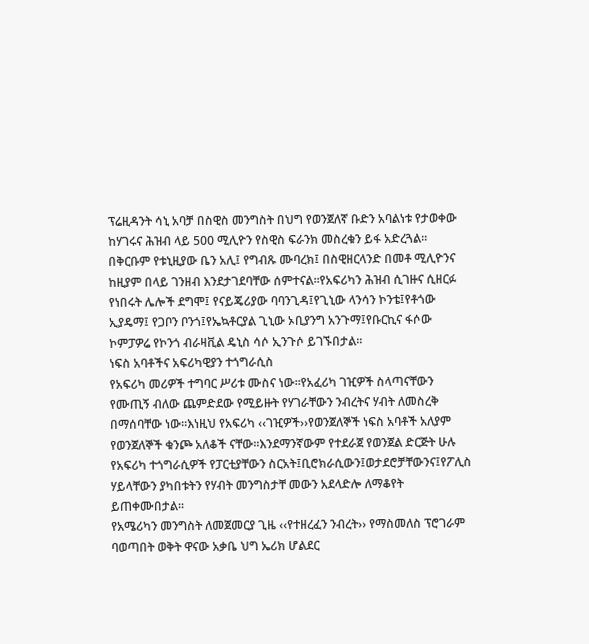ፕሬዚዳንት ሳኒ አባቻ በስዊስ መንግስት በህግ የወንጀለኛ ቡድን አባልነቱ የታወቀው ከሃገሩና ሕዝብ ላይ 500 ሚሊዮን የስዊስ ፍራንክ መስረቁን ይፋ አድረጓል፡፡
በቅርቡም የቱኒዚያው ቤን አሊ፤ የግብጹ ሙባረክ፤ በስዊዘርላንድ በመቶ ሚሊዮንና ከዚያም በላይ ገንዘብ እንደታገደባቸው ሰምተናል፡፡የአፍሪካን ሕዝብ ሲገዙና ሲዘርፉ የነበሩት ሌሎች ደግሞ፤ የናይጄሪያው ባባንጊዳ፤የጊኒው ላንሳን ኮንቴ፤የቶጎው ኢያዴማ፤ የጋቦን ቦንጎ፤የኤኳቶርያል ጊኒው ኦቢያንግ አንጉማ፤የቡርኪና ፋሶው ኮምፓዎሬ የኮንጎ ብራዛቪል ዴኒስ ሳሶ ኢንጉሶ ይገኙበታል፡፡
ነፍስ አባቶችና አፍሪካዊያን ተጎግራሲስ
የአፍሪካ መሪዎች ተግባር ሥሪቱ ሙስና ነው፡፡የአፈሪካ ገዢዎች ስላጣናቸውን የሙጢኝ ብለው ጨምድደው የሚይዙት የሃገራቸውን ንብረትና ሃብት ለመስረቅ በማሰባቸው ነው፡፡እነዚህ የአፍሪካ ‹‹ገዢዎች››የወንጀለኞች ነፍስ አባቶች አለያም የወንጀለኞች ቁንጮ አለቆች ናቸው፡፡እንደማንኛውም የተደራጀ የወንጀል ድርጅት ሁሉ የአፍሪካ ተጎግራሲዎች የፓርቲያቸውን ስርአት፤ቢሮክራሲውን፤ወታደሮቻቸውንና፤የፖሊስ ሃይላቸውን ያካበቱትን የሃብት መንግስታቸ መውን አደላድሎ ለማቆየት ይጠቀሙበታል፡፡
የአሜሪካን መንግስት ለመጀመርያ ጊዜ ‹‹የተዘረፈን ንብረት›› የማስመለስ ፕሮገራም ባወጣበት ወቅት ዋናው አቃቤ ህግ ኤሪክ ሆልደር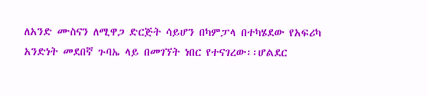ለአንድ ሙስናን ለሚዋጋ ድርጅት ሳይሆን በካምፓላ በተካሄደው የአፍሪካ አንድነት መደበኛ ጉባኤ ላይ በመገኘት ነበር የተናገረው፡፡ሆልደር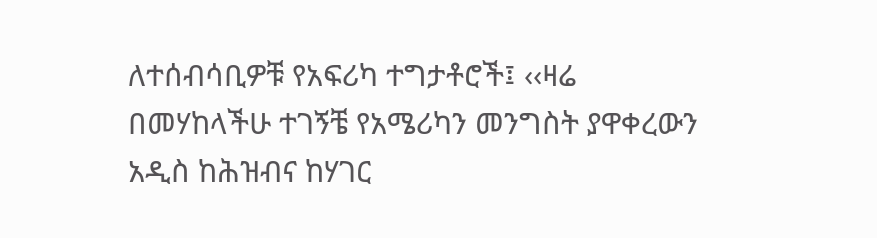ለተሰብሳቢዎቹ የአፍሪካ ተግታቶሮች፤ ‹‹ዛሬ በመሃከላችሁ ተገኝቼ የአሜሪካን መንግስት ያዋቀረውን አዲስ ከሕዝብና ከሃገር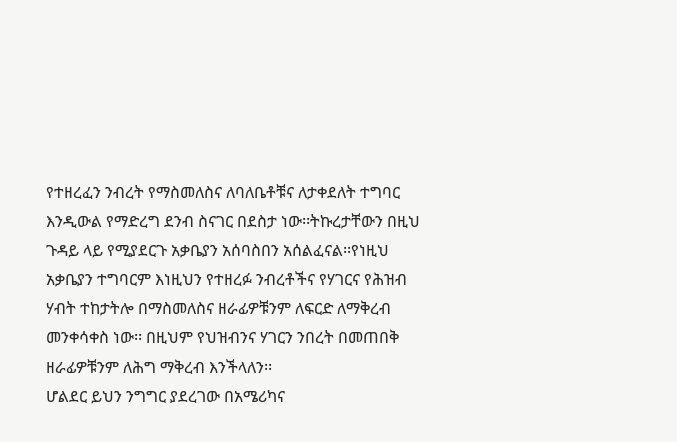የተዘረፈን ንብረት የማስመለስና ለባለቤቶቹና ለታቀደለት ተግባር እንዲውል የማድረግ ደንብ ስናገር በደስታ ነው፡፡ትኩረታቸውን በዚህ ጉዳይ ላይ የሚያደርጉ አቃቤያን አሰባስበን አሰልፈናል፡፡የነዚህ አቃቤያን ተግባርም እነዚህን የተዘረፉ ንብረቶችና የሃገርና የሕዝብ ሃብት ተከታትሎ በማስመለስና ዘራፊዎቹንም ለፍርድ ለማቅረብ መንቀሳቀስ ነው፡፡ በዚህም የህዝብንና ሃገርን ንበረት በመጠበቅ ዘራፊዎቹንም ለሕግ ማቅረብ እንችላለን፡፡
ሆልደር ይህን ንግግር ያደረገው በአሜሪካና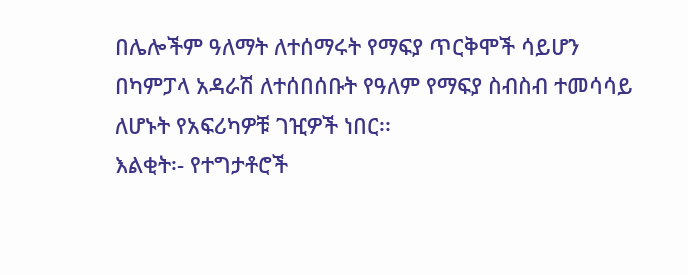በሌሎችም ዓለማት ለተሰማሩት የማፍያ ጥርቅሞች ሳይሆን በካምፓላ አዳራሽ ለተሰበሰቡት የዓለም የማፍያ ስብስብ ተመሳሳይ ለሆኑት የአፍሪካዎቹ ገዢዎች ነበር፡፡
እልቂት፡- የተግታቶሮች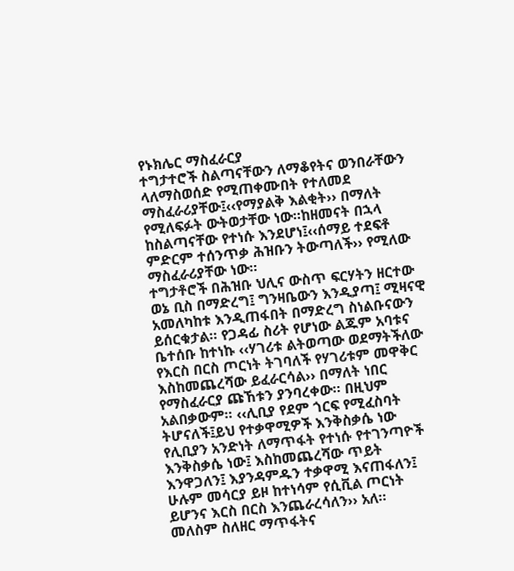የኑክሌር ማስፈራርያ
ተግታተሮች ስልጣናቸውን ለማቆየትና ወንበራቸውን ላለማስወሰድ የሚጠቀሙበት የተለመደ ማስፈራሪያቸው፤‹‹የማያልቅ እልቂት›› በማለት የሚለፍፉት ውትወታቸው ነው፡፡ከዘመናት በኋላ ከስልጣናቸው የተነሱ እንደሆነ፤‹‹ሰማይ ተደፍቶ ምድርም ተሰንጥቃ ሕዝቡን ትውጣለች›› የሚለው ማስፈራሪያቸው ነው፡፡
ተግታቶሮች በሕዝቡ ህሊና ውስጥ ፍርሃትን ዘርተው ወኔ ቢስ በማድረግ፤ ግንዛቤውን እንዲያጣ፤ ሚዛናዊ አመለካከቱ እንዲጠፋበት በማድረግ ስነልቡናውን ይሰርቁታል፡፡ የጋዳፊ ስሪት የሆነው ልጁም አባቱና ቤተሰቡ ከተነኩ ‹‹ሃገሪቱ ልትወጣው ወደማትችለው የእርስ በርስ ጦርነት ትገባለች የሃገሪቱም መዋቅር እስከመጨረሻው ይፈራርሳል›› በማለት ነበር የማስፈራርያ ጩኸቱን ያንባረቀው፡፡ በዚህም አልበቃውም፡፡ ‹‹ሊቢያ የደም ጎርፍ የሚፈስባት ትሆናለች፤ይህ የተቃዋሚዎች እንቅስቃሴ ነው የሊቢያን አንድነት ለማጥፋት የተነሱ የተገንጣዮች እንቅስቃሴ ነው፤ እስከመጨረሻው ጥይት እንዋጋለን፤ እያንዳምዱን ተቃዋሚ እናጠፋለን፤ ሁሉም መሳርያ ይዞ ከተነሳም የሲቪል ጦርነት ይሆንና እርስ በርስ እንጨራረሳለን›› አለ፡፡
መለስም ስለዘር ማጥፋትና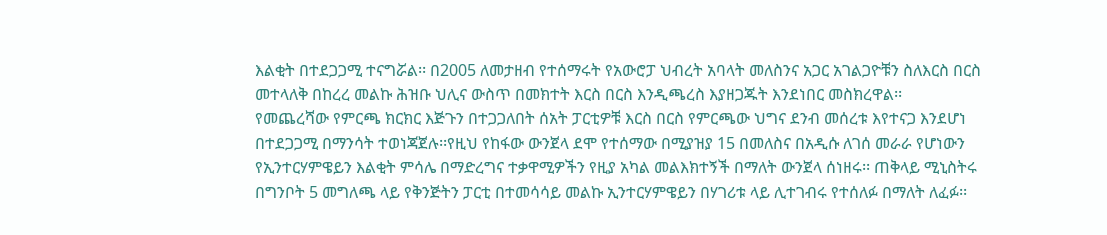እልቂት በተደጋጋሚ ተናግሯል፡፡ በ2005 ለመታዘብ የተሰማሩት የአውሮፓ ህብረት አባላት መለስንና አጋር አገልጋዮቹን ስለእርስ በርስ መተላለቅ በከረረ መልኩ ሕዝቡ ህሊና ውስጥ በመክተት እርስ በርስ እንዲጫረስ እያዘጋጁት እንደነበር መስክረዋል፡፡
የመጨረሻው የምርጫ ክርክር እጅጉን በተጋጋለበት ሰአት ፓርቲዎቹ እርስ በርስ የምርጫው ህግና ደንብ መሰረቱ እየተናጋ እንደሆነ በተደጋጋሚ በማንሳት ተወነጃጀሉ፡፡የዚህ የከፋው ውንጀላ ደሞ የተሰማው በሚያዝያ 15 በመለስና በአዲሱ ለገሰ መራራ የሆነውን የኢንተርሃምዌይን እልቂት ምሳሌ በማድረግና ተቃዋሚዎችን የዚያ አካል መልእክተኝች በማለት ውንጀላ ሰነዘሩ፡፡ ጠቅላይ ሚኒስትሩ በግንቦት 5 መግለጫ ላይ የቅንጅትን ፓርቲ በተመሳሳይ መልኩ ኢንተርሃምዌይን በሃገሪቱ ላይ ሊተገብሩ የተሰለፉ በማለት ለፈፉ፡፡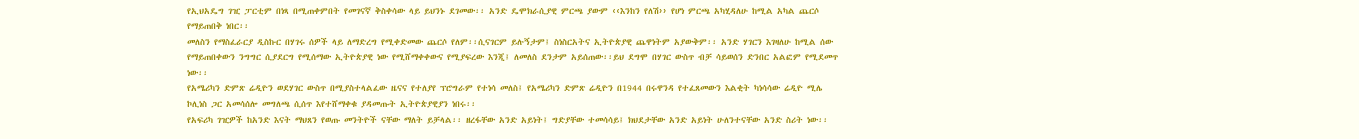የኢህአዴግ ገዢ ፓርቲም በነጻ በሚጠቀምበት የመገናኛ ቅስቀሳው ላይ ይህንኑ ደገመው፡፡ አንድ ዴሞክራሲያዊ ምርጫ ያውም ‹‹እንከን የለሽ›› የሆነ ምርጫ አካሂዳለሁ ከሚል አካል ጨርሶ የማይጠበቅ ነበር፡፡
መለስን የማስፈራርያ ዲስኩር በሃገሩ ሰዎች ላይ ለማድረግ የሚቀድመው ጨርሶ የለም፡፡ሲናገርም ይሉኝታም፤ ስነስርአትና ኢትዮጵያዊ ጨዋነትም አያውቅም፡፡ አንድ ሃገርን እገዛለሁ ከሚል ሰው የማይጠበቀውን ንግግር ሲያደርግ የሚሰማው ኢትዮጵያዊ ነው የሚሸማቀቀውና የሚያፍረው እንጂ፤ ለመለስ ደንታም አይሰጠው፡፡ይህ ደግሞ በሃገር ውስጥ ብቻ ሳይወሰን ድንበር አልፎም የሚደመጥ ነው፡፡
የአሜሪካን ድምጽ ሬዲዮን ወደሃገር ውስጥ በሚያስተላልፈው ዜናና የተለያየ ፕሮግራም የተነሳ መለስ፤ የአሜሪካን ድምጽ ሬዲዮን በ1944 በሩዋንዳ የተፈጸመውን እልቂት ካነሳሳው ሬዲዮ ሚሌ ኮሊነስ ጋር አመሳሰሎ መግለጫ ሲሰጥ እየተሸማቀቁ ያዳመጡት ኢትዮጵያዊያን ነበሩ፡፡
የአፍሪካ ገዢዎች ከአንድ እናት ማህጸን የወጡ መንትዮች ናቸው ማለት ይቻላል፡፡ ዘረፋቸው አንድ አይነት፤ ግድያቸው ተመሳሳይ፤ ክህደታቸው አንድ አይነት ሁለንተናቸው አንድ ስሪት ነው፡፡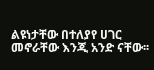ልዩነታቸው በተለያየ ሀገር መኖራቸው እንጂ አንድ ናቸው፡፡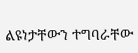ልዩነታቸውን ተግባራቸው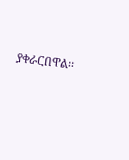ያቀራርበዋል፡፡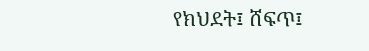የክህደት፤ ሸፍጥ፤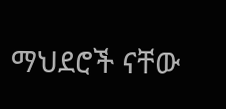ማህደሮች ናቸው